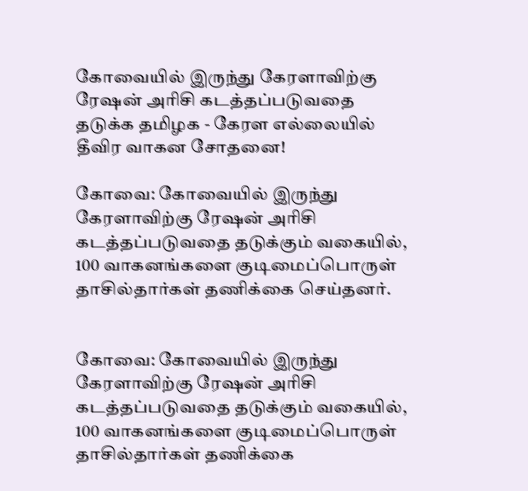கோவையில் இருந்து கேரளாவிற்கு ரேஷன் அரிசி கடத்தப்படுவதை தடுக்க தமிழக - கேரள எல்லையில் தீவிர வாகன சோதனை!

கோவை: கோவையில் இருந்து கேரளாவிற்கு ரேஷன் அரிசி கடத்தப்படுவதை தடுக்கும் வகையில், 100 வாகனங்களை குடிமைப்பொருள் தாசில்தார்கள் தணிக்கை செய்தனர்.


கோவை: கோவையில் இருந்து கேரளாவிற்கு ரேஷன் அரிசி கடத்தப்படுவதை தடுக்கும் வகையில், 100 வாகனங்களை குடிமைப்பொருள் தாசில்தார்கள் தணிக்கை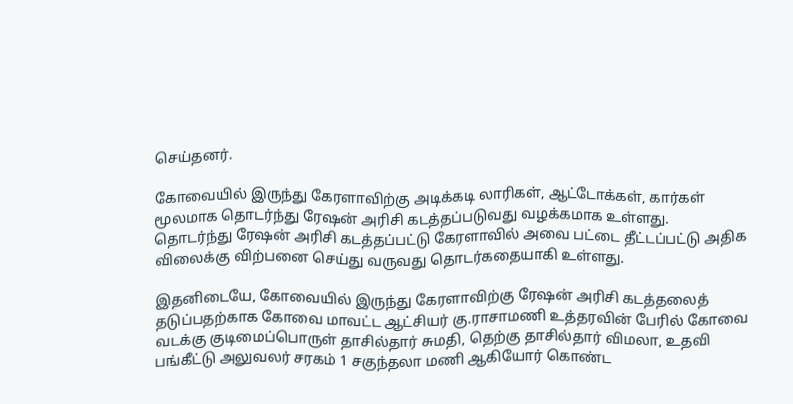செய்தனர்.

கோவையில் இருந்து கேரளாவிற்கு அடிக்கடி லாரிகள், ஆட்டோக்கள், கார்கள் மூலமாக தொடர்ந்து ரேஷன் அரிசி கடத்தப்படுவது வழக்கமாக உள்ளது. தொடர்ந்து ரேஷன் அரிசி கடத்தப்பட்டு கேரளாவில் அவை பட்டை தீட்டப்பட்டு அதிக விலைக்கு விற்பனை செய்து வருவது தொடர்கதையாகி உள்ளது.

இதனிடையே, கோவையில் இருந்து கேரளாவிற்கு ரேஷன் அரிசி கடத்தலைத் தடுப்பதற்காக கோவை மாவட்ட ஆட்சியர் கு.ராசாமணி உத்தரவின் பேரில் கோவை வடக்கு குடிமைப்பொருள் தாசில்தார் சுமதி, தெற்கு தாசில்தார் விமலா, உதவி பங்கீட்டு அலுவலர் சரகம் 1 சகுந்தலா மணி ஆகியோர் கொண்ட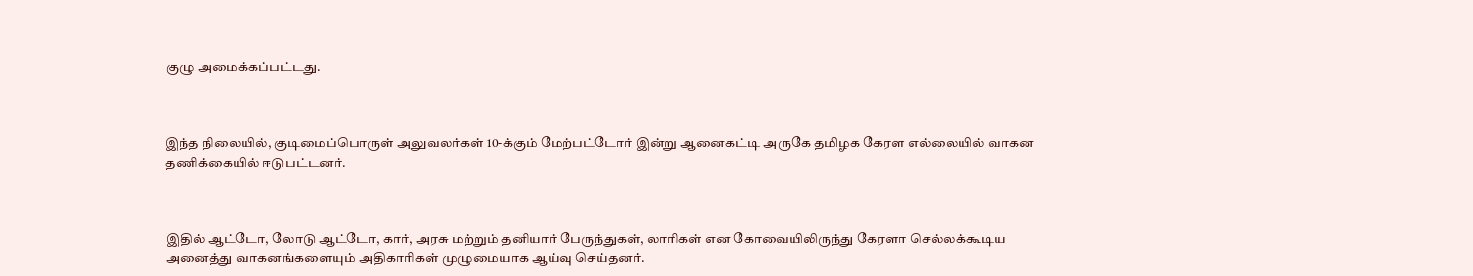குழு அமைக்கப்பட்டது.



இந்த நிலையில், குடிமைப்பொருள் அலுவலர்கள் 10-க்கும் மேற்பட்டோர் இன்று ஆனைகட்டி அருகே தமிழக கேரள எல்லையில் வாகன தணிக்கையில் ஈடுபட்டனர்.



இதில் ஆட்டோ, லோடு ஆட்டோ, கார், அரசு மற்றும் தனியார் பேருந்துகள், லாரிகள் என கோவையிலிருந்து கேரளா செல்லக்கூடிய அனைத்து வாகனங்களையும் அதிகாரிகள் முழுமையாக ஆய்வு செய்தனர்.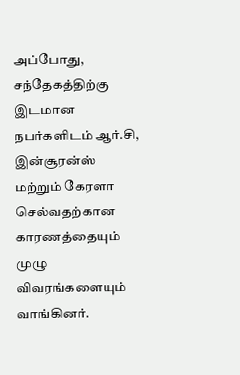அப்போது, சந்தேகத்திற்கு இடமான நபர்களிடம் ஆர்.சி, இன்சூரன்ஸ் மற்றும் கேரளா செல்வதற்கான காரணத்தையும் முழு விவரங்களையும் வாங்கினர்.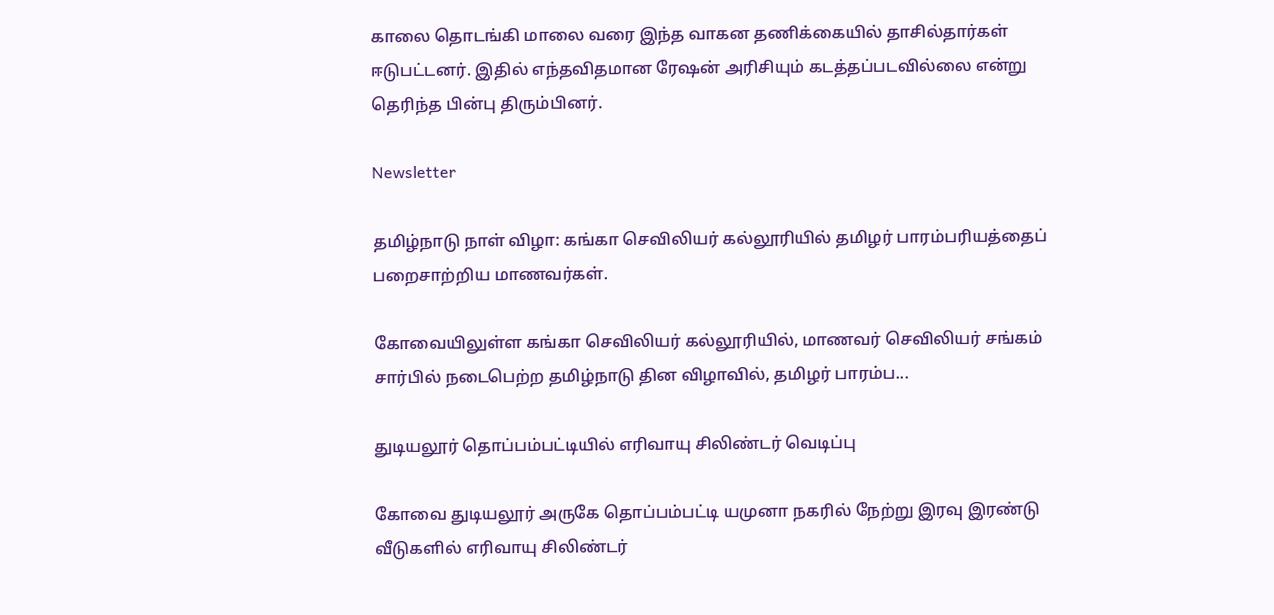காலை தொடங்கி மாலை வரை இந்த வாகன தணிக்கையில் தாசில்தார்கள் ஈடுபட்டனர். இதில் எந்தவிதமான ரேஷன் அரிசியும் கடத்தப்படவில்லை என்று தெரிந்த பின்பு திரும்பினர்.

Newsletter

தமிழ்நாடு நாள் விழா: கங்கா செவிலியர் கல்லூரியில் தமிழர் பாரம்பரியத்தைப் பறைசாற்றிய மாணவர்கள்.

கோவையிலுள்ள கங்கா செவிலியர் கல்லூரியில், மாணவர் செவிலியர் சங்கம் சார்பில் நடைபெற்ற தமிழ்நாடு தின விழாவில், தமிழர் பாரம்ப...

துடியலூர் தொப்பம்பட்டியில் எரிவாயு சிலிண்டர் வெடிப்பு

கோவை துடியலூர் அருகே தொப்பம்பட்டி யமுனா நகரில் நேற்று இரவு இரண்டு வீடுகளில் எரிவாயு சிலிண்டர்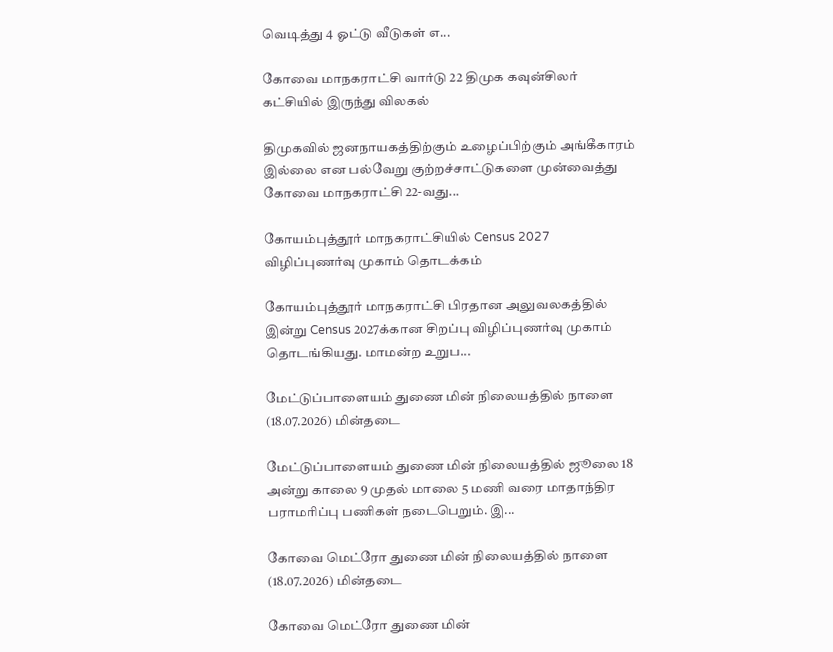வெடித்து 4 ஓட்டு வீடுகள் எ...

கோவை மாநகராட்சி வார்டு 22 திமுக கவுன்சிலர் கட்சியில் இருந்து விலகல்

திமுகவில் ஜனநாயகத்திற்கும் உழைப்பிற்கும் அங்கீகாரம் இல்லை என பல்வேறு குற்றச்சாட்டுகளை முன்வைத்து கோவை மாநகராட்சி 22-வது...

கோயம்புத்தூர் மாநகராட்சியில் Census 2027 விழிப்புணர்வு முகாம் தொடக்கம்

கோயம்புத்தூர் மாநகராட்சி பிரதான அலுவலகத்தில் இன்று Census 2027க்கான சிறப்பு விழிப்புணர்வு முகாம் தொடங்கியது. மாமன்ற உறுப...

மேட்டுப்பாளையம் துணை மின் நிலையத்தில் நாளை (18.07.2026) மின்தடை

மேட்டுப்பாளையம் துணை மின் நிலையத்தில் ஜூலை 18 அன்று காலை 9 முதல் மாலை 5 மணி வரை மாதாந்திர பராமரிப்பு பணிகள் நடைபெறும். இ...

கோவை மெட்ரோ துணை மின் நிலையத்தில் நாளை (18.07.2026) மின்தடை

கோவை மெட்ரோ துணை மின்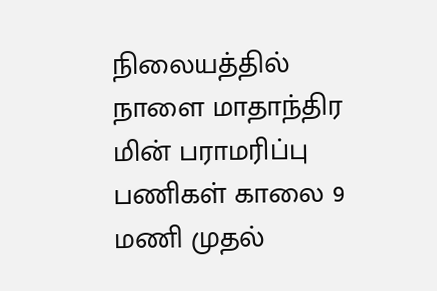நிலையத்தில் நாளை மாதாந்திர மின் பராமரிப்பு பணிகள் காலை 9 மணி முதல்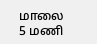மாலை 5 மணி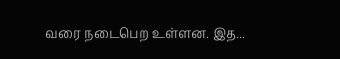வரை நடைபெற உள்ளன. இத...